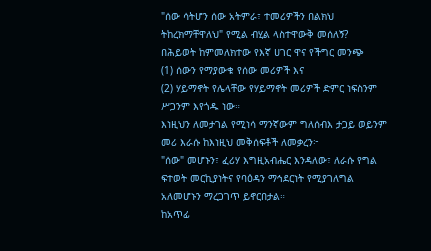"ሰው ሳትሆን ሰው አትምራ፣ ተመሪዎችን በልክህ ትከረክማቸዋለህ" የሚል ብሂል ላስተዋውቅ መሰለኝ?
በሕይወት ከምመለክተው የእኛ ሀገር ዋና የችግር መንጭ
(1) ሰውን የማያውቁ የሰው መሪዎች እና
(2) ሃይማኖት የሌላቸው የሃይማኖት መሪዎች ድምር ነፍስንም ሥጋንም እየጎዱ ነው።
እነዚህን ለመታገል የሚነሳ ማንኛውም ግለሰብእ ታጋይ ወይንም መሪ እራሱ ከእነዚህ መቅሰፍቶች ለመቃረን፦
"ሰው" መሆኑን፣ ፈሪሃ እግዚአብሔር እንዳለው፣ ለራሱ የግል ፍተወት መርኪያነትና የባዕዳን ማኅደርነት የሚያገለግል አለመሆኑን ማረጋገጥ ይኖርበታል።
ከአጥፊ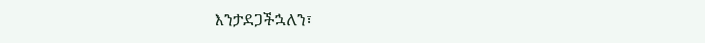እንታደጋችኋለን፣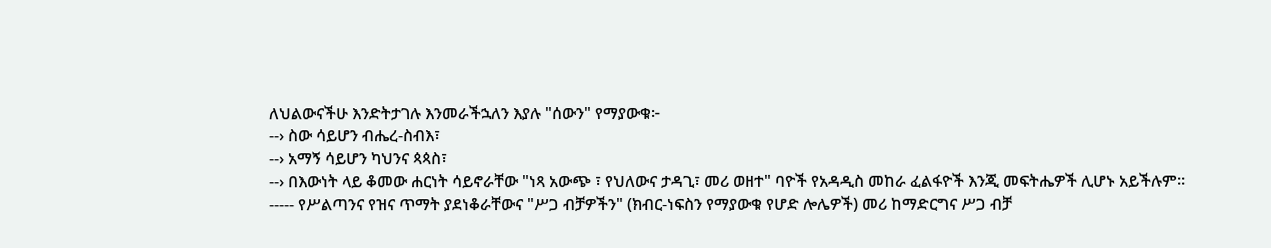ለህልውናችሁ እንድትታገሉ እንመራችኋለን እያሉ "ሰውን" የማያውቁ፦
--› ስው ሳይሆን ብሔረ-ስብእ፣
--› አማኝ ሳይሆን ካህንና ጳጳስ፣
--› በእውነት ላይ ቆመው ሐርነት ሳይኖራቸው "ነጻ አውጭ ፣ የህለውና ታዳጊ፣ መሪ ወዘተ" ባዮች የአዳዲስ መከራ ፈልፋዮች እንጂ መፍትሔዎች ሊሆኑ አይችሉም።
----- የሥልጣንና የዝና ጥማት ያደነቆራቸውና "ሥጋ ብቻዎችን" (ክብር-ነፍስን የማያውቁ የሆድ ሎሌዎች) መሪ ከማድርግና ሥጋ ብቻ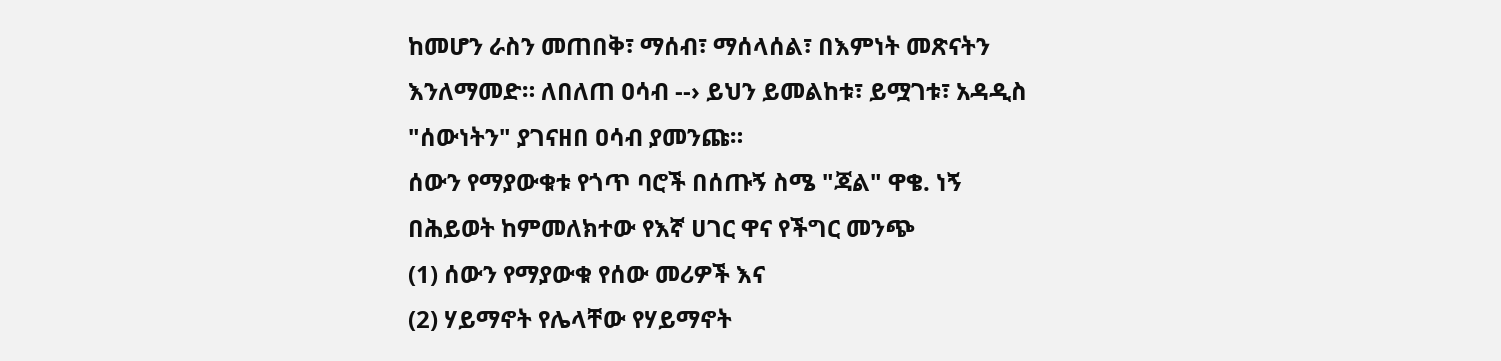ከመሆን ራስን መጠበቅ፣ ማሰብ፣ ማሰላሰል፣ በእምነት መጽናትን እንለማመድ። ለበለጠ ዐሳብ --› ይህን ይመልከቱ፣ ይሟገቱ፣ አዳዲስ "ሰውነትን" ያገናዘበ ዐሳብ ያመንጩ።
ሰውን የማያውቁቱ የጎጥ ባሮች በሰጡኝ ስሜ "ጃል" ዋቄ. ነኝ
በሕይወት ከምመለክተው የእኛ ሀገር ዋና የችግር መንጭ
(1) ሰውን የማያውቁ የሰው መሪዎች እና
(2) ሃይማኖት የሌላቸው የሃይማኖት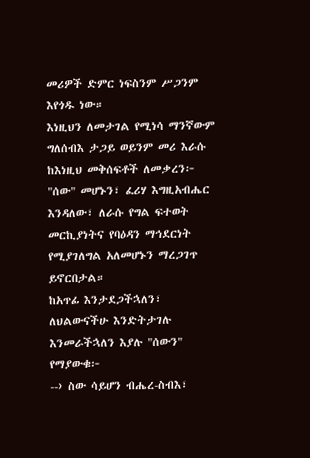መሪዎች ድምር ነፍስንም ሥጋንም እየጎዱ ነው።
እነዚህን ለመታገል የሚነሳ ማንኛውም ግለሰብእ ታጋይ ወይንም መሪ እራሱ ከእነዚህ መቅሰፍቶች ለመቃረን፦
"ሰው" መሆኑን፣ ፈሪሃ እግዚአብሔር እንዳለው፣ ለራሱ የግል ፍተወት መርኪያነትና የባዕዳን ማኅደርነት የሚያገለግል አለመሆኑን ማረጋገጥ ይኖርበታል።
ከአጥፊ እንታደጋችኋለን፣ ለህልውናችሁ እንድትታገሉ እንመራችኋለን እያሉ "ሰውን" የማያውቁ፦
--› ስው ሳይሆን ብሔረ-ስብእ፣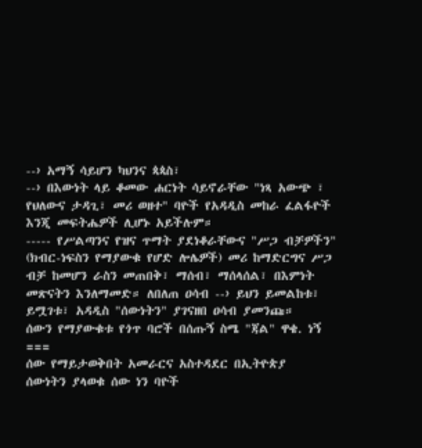--› አማኝ ሳይሆን ካህንና ጳጳስ፣
--› በእውነት ላይ ቆመው ሐርነት ሳይኖራቸው "ነጻ አውጭ ፣ የህለውና ታዳጊ፣ መሪ ወዘተ" ባዮች የአዳዲስ መከራ ፈልፋዮች እንጂ መፍትሔዎች ሊሆኑ አይችሉም።
----- የሥልጣንና የዝና ጥማት ያደነቆራቸውና "ሥጋ ብቻዎችን" (ክብር-ነፍስን የማያውቁ የሆድ ሎሌዎች) መሪ ከማድርግና ሥጋ ብቻ ከመሆን ራስን መጠበቅ፣ ማሰብ፣ ማሰላሰል፣ በእምነት መጽናትን እንለማመድ። ለበለጠ ዐሳብ --› ይህን ይመልከቱ፣ ይሟገቱ፣ አዳዲስ "ሰውነትን" ያገናዘበ ዐሳብ ያመንጩ።
ሰውን የማያውቁቱ የጎጥ ባሮች በሰጡኝ ስሜ "ጃል" ዋቄ. ነኝ
===
ሰው የማይታወቅበት አመራርና አስተዳደር በኢትዮጵያ
ሰውነትን ያላወቁ ሰው ነን ባዮች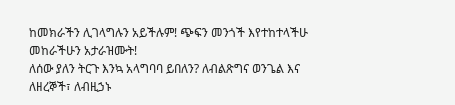ከመክራችን ሊገላግሉን አይችሉም! ጭፍን መንጎች እየተከተላችሁ መከራችሁን አታራዝሙት!
ለሰው ያለን ትርጉ እንኳ አላግባባ ይበለን? ለብልጽግና ወንጌል እና ለዘረኞች፣ ለብዚኃኑ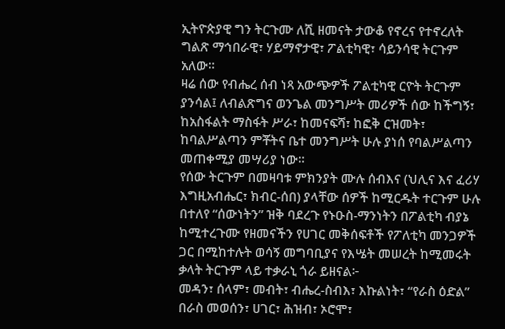ኢትዮጵያዊ ግን ትርጉሙ ለሺ ዘመናት ታውቆ የኖረና የተኖረለት ግልጽ ማኅበራዊ፣ ሃይማኖታዊ፣ ፖልቲካዊ፣ ሳይንሳዊ ትርጉም አለው።
ዛሬ ሰው የብሔረ ሰብ ነጻ አውጭዎች ፖልቲካዊ ርዮት ትርጉም ያንሳል፤ ለብልጽግና ወንጌል መንግሥት መሪዎች ሰው ከችግኝ፣ ከአስፋልት ማስፋት ሥራ፣ ከመናፍሻ፣ ከፎቅ ርዝመት፣ ከባልሥልጣን ምቾትና ቤተ መንግሥት ሁሉ ያነሰ የባልሥልጣን መጠቀሚያ መሣሪያ ነው።
የሰው ትርጉም በመዛባቱ ምክንያት ሙሉ ሰብእና (ህሊና እና ፈሪሃ እግዚአብሔር፣ ክብር-ሰበ) ያላቸው ሰዎች ከሚርዱት ተርጉም ሁሉ በተለየ “ሰውነትን” ዝቅ ባደረጉ የኑዑስ-ማንነትን በፖልቲካ ብያኔ ከሚተረጉሙ የዘመናችን የሀገር መቅሰፍቶች የፖለቲካ መንጋዎች ጋር በሚከተሉት ወሳኝ መግባቢያና የእሤት መሠረት ከሚመሩት ቃላት ትርጉም ላይ ተቃራኒ ጎራ ይዘናል፦
መዳን፣ ሰላም፣ መብት፣ ብሔረ-ስብእ፣ እኩልነት፣ “የራስ ዕድል” በራስ መወሰን፣ ሀገር፣ ሕዝብ፣ ኦሮሞ፣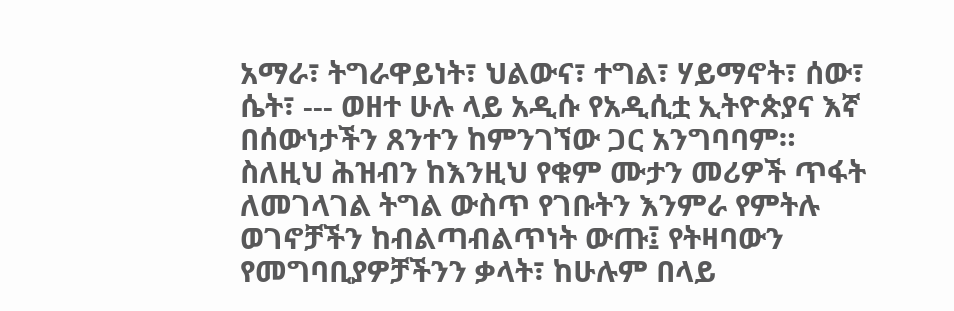አማራ፣ ትግራዋይነት፣ ህልውና፣ ተግል፣ ሃይማኖት፣ ሰው፣ ሴት፣ --- ወዘተ ሁሉ ላይ አዲሱ የአዲሲቷ ኢትዮጵያና እኛ በሰውነታችን ጸንተን ከምንገኘው ጋር አንግባባም።
ስለዚህ ሕዝብን ከእንዚህ የቁም ሙታን መሪዎች ጥፋት ለመገላገል ትግል ውስጥ የገቡትን እንምራ የምትሉ ወገኖቻችን ከብልጣብልጥነት ውጡ፤ የትዛባውን የመግባቢያዎቻችንን ቃላት፣ ከሁሉም በላይ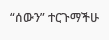“ሰውን” ተርጉማችሁ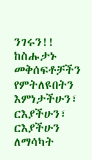ንገሩን!! ከስሑታኑ መቅሰፍቶቻችን የምትለዩበትን እምነታችሁን፣ ርእያችሁን፣ ርእያችሁን ለማሳካት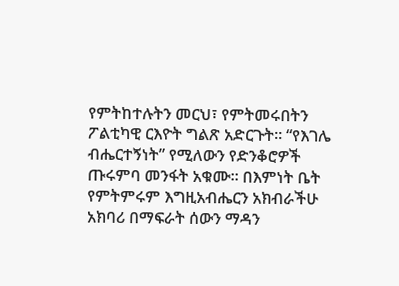የምትከተሉትን መርህ፣ የምትመሩበትን ፖልቲካዊ ርእዮት ግልጽ አድርጉት። “የእገሌ ብሔርተኝነት” የሚለውን የድንቆሮዎች ጡሩምባ መንፋት አቁሙ። በእምነት ቤት የምትምሩም እግዚአብሔርን አክብራችሁ አክባሪ በማፍራት ሰውን ማዳን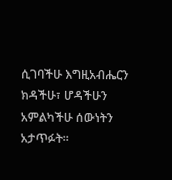ሲገባችሁ እግዚአብሔርን ክዳችሁ፣ ሆዳችሁን አምልካችሁ ሰውነትን አታጥፉት።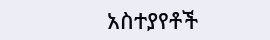አስተያየቶች